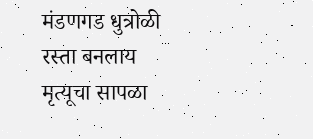मंडणगड धुत्रोळी रस्ता बनलाय मृत्यूचा सापळा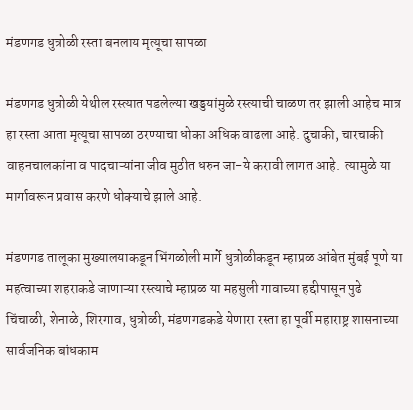मंडणगड धुत्रोळी रस्ता बनलाय मृत्यूचा सापळा

मंडणगड धुत्रोळी येथील रस्त्यात पडलेल्या खड्डयांमुळे रस्त्याची चाळण तर झाली आहेच मात्र हा रस्ता आता मृत्यूचा सापळा ठरण्याचा धोका अधिक वाढला आहे. दुचाकी, चारचाकी वाहनचालकांना व पादचाऱ्यांना जीव मुठीत धरुन जा-ये करावी लागत आहे.  त्यामुळे या मार्गावरून प्रवास करणे धोक्याचे झाले आहे.

मंडणगड तालूका मुख्यालयाकडून भिंगळोली मार्गे धुत्रोळीकडून म्हाप्रळ आंबेत मुंबई पूणे या महत्वाच्या शहराकडे जाणाऱ्या रस्त्याचे म्हाप्रळ या महसुली गावाच्या हद्दीपासून पुढे चिंचाळी, शेनाळे, शिरगाव, धुत्रोळी, मंडणगडकडे येणारा रस्ता हा पूर्वी महाराष्ट्र शासनाच्या सार्वजनिक बांधकाम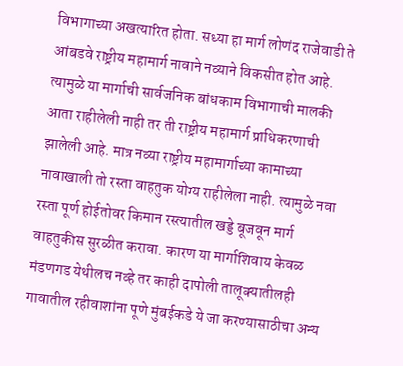विभागाच्या अखत्यारित होता. सध्या हा मार्ग लोणंद राजेवाडी ते आंबडवे राष्ट्रीय महामार्ग नावाने नव्याने विकसीत होत आहे. त्यामुळे या मार्गाची सार्वजनिक बांधकाम विभागाची मालकी आता राहीलेली नाही तर ती राष्ट्रीय महामार्ग प्राधिकरणाची झालेली आहे. मात्र नव्या राष्ट्रीय महामार्गाच्या कामाच्या नावाखाली तो रस्ता वाहतुक योग्य राहीलेला नाही. त्यामुळे नवा रस्ता पूर्ण होईतोवर किमान रस्त्यातील खड्डे बूजवून मार्ग वाहतुकीस सुरळीत करावा. कारण या मार्गाशिवाय केवळ मंडणगड येथीलच नव्हे तर काही दापोली तालूक्यातीलही गावातील रहीवाशांना पूणे मुंबईकडे ये जा करण्यासाठीचा अन्य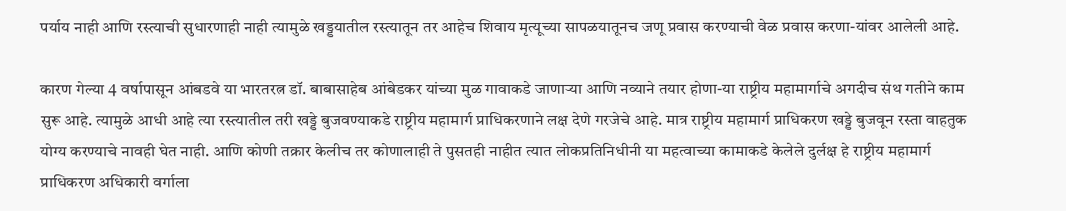पर्याय नाही आणि रस्त्याची सुधारणाही नाही त्यामुळे खड्डयातील रस्त्यातून तर आहेच शिवाय मृत्यूच्या सापळयातूनच जणू प्रवास करण्याची वेळ प्रवास करणा-यांवर आलेली आहे.

कारण गेल्या 4 वर्षापासून आंबडवे या भारतरत्न डॉ. बाबासाहेब आंबेडकर यांच्या मुळ गावाकडे जाणाऱ्या आणि नव्याने तयार होणा-या राष्ट्रीय महामार्गाचे अगदीच संथ गतीने काम सुरू आहे. त्यामुळे आधी आहे त्या रस्त्यातील तरी खड्डे बुजवण्याकडे राष्ट्रीय महामार्ग प्राधिकरणाने लक्ष देणे गरजेचे आहे. मात्र राष्ट्रीय महामार्ग प्राधिकरण खड्डे बुजवून रस्ता वाहतुक योग्य करण्याचे नावही घेत नाही. आणि कोणी तक्रार केलीच तर कोणालाही ते पुसतही नाहीत त्यात लोकप्रतिनिधीनी या महत्वाच्या कामाकडे केलेले दुर्लक्ष हे राष्ट्रीय महामार्ग प्राधिकरण अधिकारी वर्गाला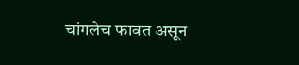चांगलेच फावत असून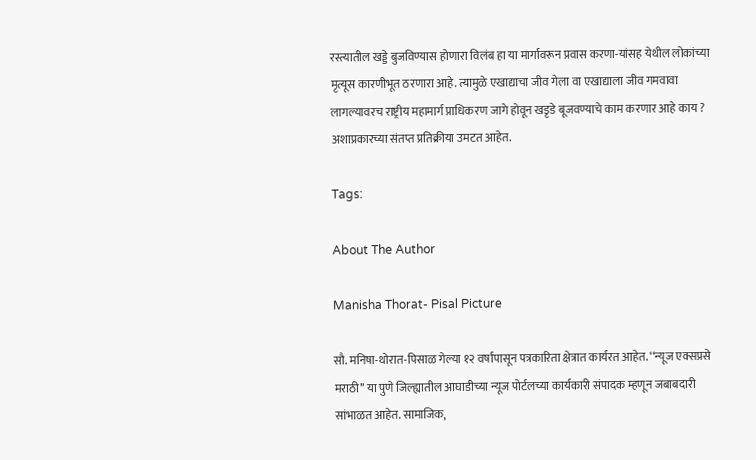रस्त्यातील खड्डे बुजविण्यास होणारा विलंब हा या मार्गावरून प्रवास करणा-यांसह येथील लोकांच्या मृत्यूस कारणीभूत ठरणारा आहे. त्यामुळे एखाद्याचा जीव गेला वा एखाद्याला जीव गमवावा लागल्यावरच राष्ट्रीय महामार्ग प्राधिकरण जागे होवून खडृडे बूजवण्याचे काम करणार आहे काय ? अशाप्रकारच्या संतप्त प्रतिक्रीया उमटत आहेत.

Tags:

About The Author

Manisha Thorat- Pisal Picture

सौ. मनिषा-थोरात-पिसाळ गेल्या १२ वर्षांपासून पत्रकारिता क्षेत्रात कार्यरत आहेत. ‘‘न्यूज एक्सप्रसे मराठी’’ या पुणे जिल्ह्यातील आघाडीच्या न्यूज पोर्टलच्या कार्यकारी संपादक म्हणून जबाबदारी सांभाळत आहेत. सामाजिक,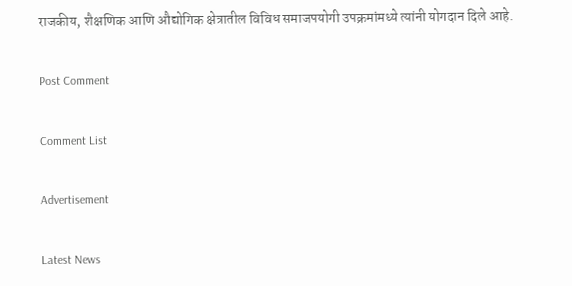राजकीय, शैक्षणिक आणि औद्योगिक क्षेत्रातील विविध समाजपयोगी उपक्रमांमध्ये त्यांनी योगदान दिले आहे.

Post Comment

Comment List

Advertisement

Latest News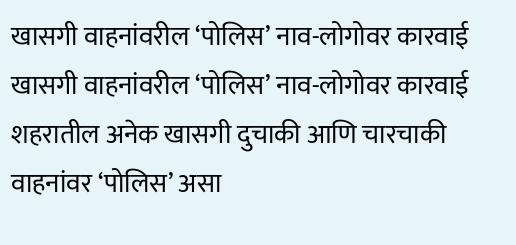खासगी वाहनांवरील ‘पोलिस’ नाव-लोगोवर कारवाई खासगी वाहनांवरील ‘पोलिस’ नाव-लोगोवर कारवाई
शहरातील अनेक खासगी दुचाकी आणि चारचाकी वाहनांवर ‘पोलिस’ असा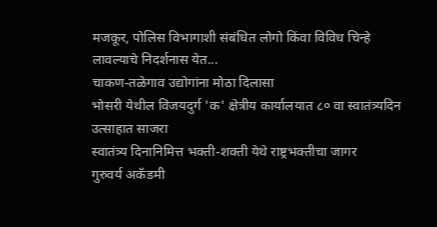मजकूर, पोलिस विभागाशी संबंधित लोगो किंवा विविध चिन्हे लावल्याचे निदर्शनास येत...
चाकण-तळेगाव उद्योगांना मोठा दिलासा
भोसरी येथील विजयदुर्ग 'क' क्षेत्रीय कार्यालयात ८० वा स्वातंत्र्यदिन उत्साहात साजरा
स्वातंत्र्य दिनानिमित्त भक्ती-शक्ती येथे राष्ट्रभक्तीचा जागर
गुरुवर्य अकॅडमी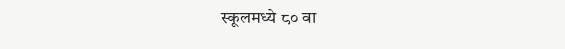स्कूलमध्ये ८० वा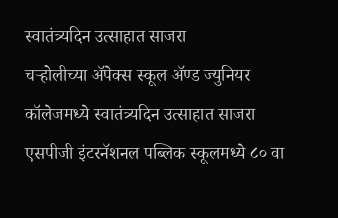स्वातंत्र्यदिन उत्साहात साजरा
चऱ्होलीच्या अ‍ॅपेक्स स्कूल अ‍ॅण्ड ज्युनियर कॉलेजमध्ये स्वातंत्र्यदिन उत्साहात साजरा
एसपीजी इंटरनॅशनल पब्लिक स्कूलमध्ये ८० वा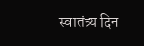स्वातंत्र्य दिन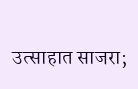उत्साहात साजरा;